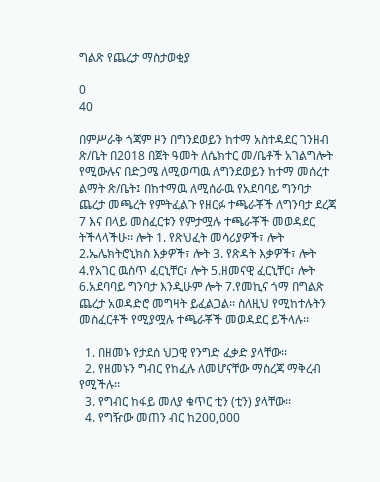ግልጽ የጨረታ ማስታወቂያ

0
40

በምሥራቅ ጎጃም ዞን በግንደወይን ከተማ አስተዳደር ገንዘብ ጽ/ቤት በ2018 በጀት ዓመት ለሴክተር መ/ቤቶች አገልግሎት የሚውሉና በድጋሜ ለሚወጣዉ ለግንደወይን ከተማ መሰረተ ልማት ጽ/ቤት፤ በከተማዉ ለሚሰራዉ የአደባባይ ግንባታ ጨረታ መጫረት የምትፈልጉ የዘርፉ ተጫራቾች ለግንባታ ደረጃ 7 እና በላይ መስፈርቱን የምታሟሉ ተጫራቾች መወዳደር ትችላላችሁ፡፡ ሎት 1. የጽህፈት መሳሪያዎች፣ ሎት 2.ኤሌክትሮኒክስ እቃዎች፣ ሎት 3. የጽዳት እቃዎች፣ ሎት 4.የአገር ዉስጥ ፈርኒቸር፣ ሎት 5.ዘመናዊ ፈርኒቸር፣ ሎት 6.አደባባይ ግንባታ እንዲሁም ሎት 7.የመኪና ጎማ በግልጽ ጨረታ አወዳድሮ መግዛት ይፈልጋል፡፡ ስለዚህ የሚከተሉትን መስፈርቶች የሚያሟሉ ተጫራቾች መወዳደር ይችላሉ፡፡

  1. በዘመኑ የታደሰ ህጋዊ የንግድ ፈቃድ ያላቸው፡፡
  2. የዘመኑን ግብር የከፈሉ ለመሆናቸው ማስረጃ ማቅረብ የሚችሉ፡፡
  3. የግብር ከፋይ መለያ ቁጥር ቲን (ቲን) ያላቸው፡፡
  4. የግዥው መጠን ብር ከ200,000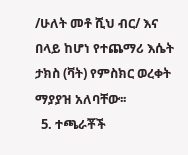/ሁለት መቶ ሺህ ብር/ እና በላይ ከሆነ የተጨማሪ እሴት ታክስ (ቫት) የምስክር ወረቀት ማያያዝ አለባቸው፡፡
  5. ተጫራቾች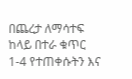በጨረታ ለማሳተፍ ከላይ በተራ ቁጥር 1-4 የተጠቀሱትን እና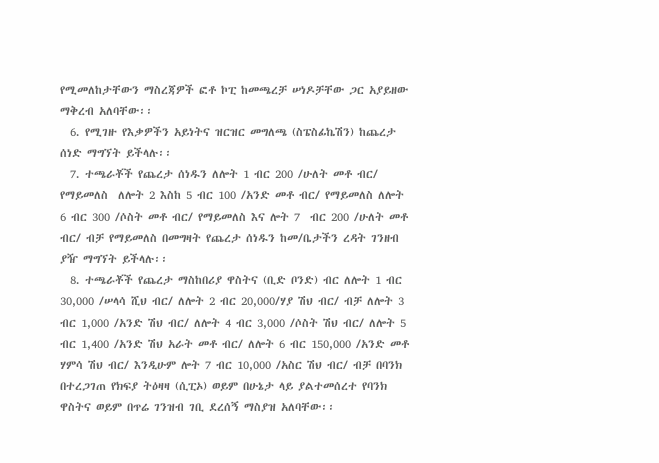የሚመለከታቸውን ማስረጃዎች ፎቶ ኮፒ ከመጫረቻ ሠነዶቻቸው ጋር አያይዘው ማቅረብ አለባቸው፡፡
  6. የሚገዙ የእቃዎችን አይነትና ዝርዝር መግለጫ (ስፔስፊኬሽን) ከጨረታ ሰነድ ማግኘት ይችላሉ፡፡
  7. ተጫራቾች የጨረታ ሰነዱን ለሎት 1 ብር 200 /ሁለት መቶ ብር/ የማይመለስ  ለሎት 2 እስከ 5 ብር 100 /አንድ መቶ ብር/ የማይመለስ ለሎት 6 ብር 300 /ሶስት መቶ ብር/ የማይመለስ እና ሎት 7  ብር 200 /ሁለት መቶ ብር/ ብቻ የማይመለስ በመግዛት የጨረታ ሰነዱን ከመ/ቤታችን ረዳት ገንዘብ ያዥ ማግኘት ይችላሉ፡፡
  8. ተጫራቾች የጨረታ ማስከበሪያ ዋስትና (ቢድ ቦንድ) ብር ለሎት 1 ብር 30,000 /ሠላሳ ሺህ ብር/ ለሎት 2 ብር 20,000/ሃያ ሽህ ብር/ ብቻ ለሎት 3 ብር 1,000 /አንድ ሽህ ብር/ ለሎት 4 ብር 3,000 /ሶስት ሽህ ብር/ ለሎት 5 ብር 1,400 /አንድ ሽህ አራት መቶ ብር/ ለሎት 6 ብር 150,000 /አንድ መቶ ሃምሳ ሽህ ብር/ እንዲሁም ሎት 7 ብር 10,000 /አስር ሽህ ብር/ ብቻ በባንክ በተረጋገጠ የክፍያ ትዕዛዛ (ሲፒኦ) ወይም በሁኔታ ላይ ያልተመሰረተ የባንክ ዋስትና ወይም በጥሬ ገንዝብ ገቢ ደረሰኝ ማስያዝ አለባቸው፡፡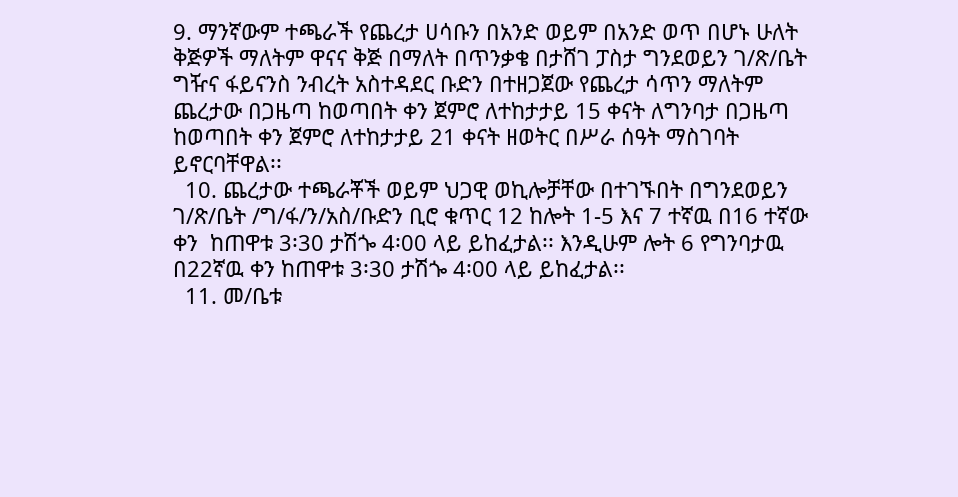9. ማንኛውም ተጫራች የጨረታ ሀሳቡን በአንድ ወይም በአንድ ወጥ በሆኑ ሁለት ቅጅዎች ማለትም ዋናና ቅጅ በማለት በጥንቃቄ በታሸገ ፓስታ ግንደወይን ገ/ጽ/ቤት ግዥና ፋይናንስ ንብረት አስተዳደር ቡድን በተዘጋጀው የጨረታ ሳጥን ማለትም ጨረታው በጋዜጣ ከወጣበት ቀን ጀምሮ ለተከታታይ 15 ቀናት ለግንባታ በጋዜጣ ከወጣበት ቀን ጀምሮ ለተከታታይ 21 ቀናት ዘወትር በሥራ ሰዓት ማስገባት ይኖርባቸዋል፡፡
  10. ጨረታው ተጫራቾች ወይም ህጋዊ ወኪሎቻቸው በተገኙበት በግንደወይን ገ/ጽ/ቤት /ግ/ፋ/ን/አስ/ቡድን ቢሮ ቁጥር 12 ከሎት 1-5 እና 7 ተኛዉ በ16 ተኛው ቀን  ከጠዋቱ 3፡30 ታሽጐ 4፡00 ላይ ይከፈታል፡፡ እንዲሁም ሎት 6 የግንባታዉ በ22ኛዉ ቀን ከጠዋቱ 3፡30 ታሽጐ 4፡00 ላይ ይከፈታል፡፡
  11. መ/ቤቱ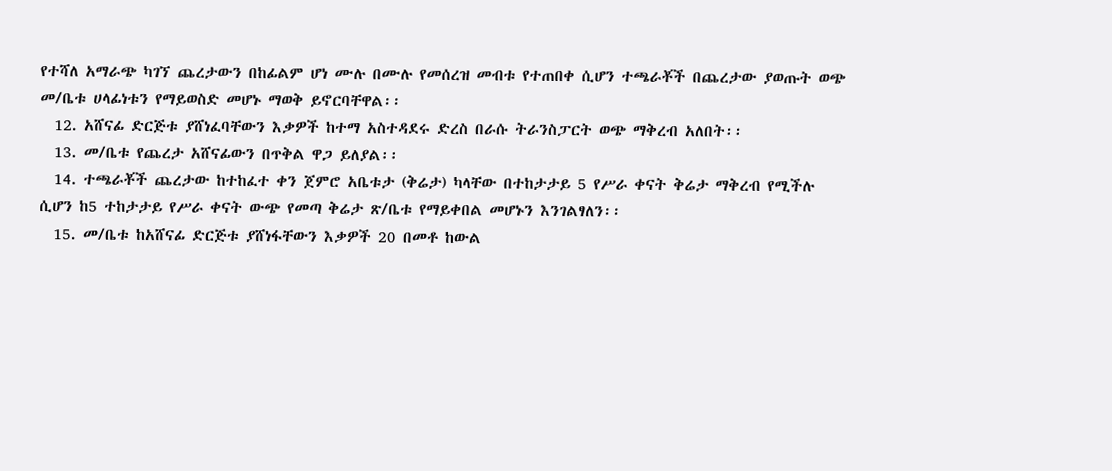የተሻለ አማራጭ ካገኘ ጨረታውን በከፊልም ሆነ ሙሉ በሙሉ የመሰረዝ መብቱ የተጠበቀ ሲሆን ተጫራቾች በጨረታው ያወጡት ወጭ መ/ቤቱ ሀላፊነቱን የማይወስድ መሆኑ ማወቅ ይኖርባቸዋል፡፡
  12. አሸናፊ ድርጅቱ ያሸነፈባቸውን እቃዎች ከተማ አስተዳደሩ ድረስ በራሱ ትራንስፓርት ወጭ ማቅረብ አለበት፡፡
  13. መ/ቤቱ የጨረታ አሸናፊውን በጥቅል ዋጋ ይለያል፡፡
  14. ተጫራቾች ጨረታው ከተከፈተ ቀን ጀምሮ አቤቱታ (ቅሬታ) ካላቸው በተከታታይ 5 የሥራ ቀናት ቅሬታ ማቅረብ የሚችሉ ሲሆን ከ5 ተከታታይ የሥራ ቀናት ውጭ የመጣ ቅሬታ ጽ/ቤቱ የማይቀበል መሆኑን እንገልፃለን፡፡
  15. መ/ቤቱ ከአሸናፊ ድርጅቱ ያሸነፋቸውን እቃዎች 20 በመቶ ከውል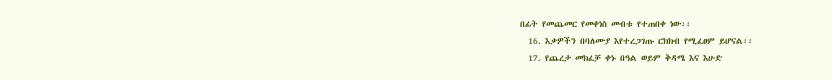በፊት የመጨመር የመቀነስ መብቱ የተጠበቀ ነው፡፡
  16. እቃዎችን በባለሙያ እየተረጋገጡ ርክክብ የሚፈፀም ይሆናል፡፡
  17. የጨረታ መክፈቻ ቀኑ በዓል ወይም ቅዳሜ እና እሁድ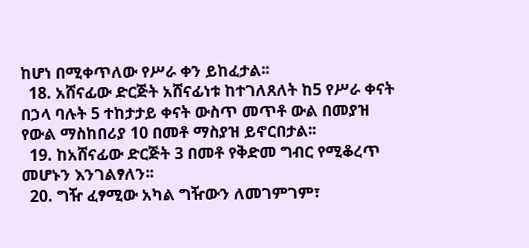ከሆነ በሚቀጥለው የሥራ ቀን ይከፈታል፡፡
  18. አሸናፊው ድርጅት አሸናፊነቱ ከተገለጸለት ከ5 የሥራ ቀናት በኃላ ባሉት 5 ተከታታይ ቀናት ውስጥ መጥቶ ውል በመያዝ የውል ማስከበሪያ 10 በመቶ ማስያዝ ይኖርበታል፡፡
  19. ከአሸናፊው ድርጅት 3 በመቶ የቅድመ ግብር የሚቆረጥ መሆኑን እንገልፃለን፡፡
  20. ግዥ ፈፃሚው አካል ግዥውን ለመገምገም፣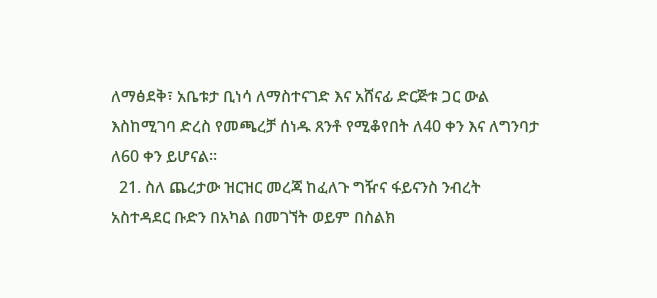ለማፅደቅ፣ አቤቱታ ቢነሳ ለማስተናገድ እና አሸናፊ ድርጅቱ ጋር ውል እስከሚገባ ድረስ የመጫረቻ ሰነዱ ጸንቶ የሚቆየበት ለ40 ቀን እና ለግንባታ ለ60 ቀን ይሆናል፡፡
  21. ስለ ጨረታው ዝርዝር መረጃ ከፈለጉ ግዥና ፋይናንስ ንብረት አስተዳደር ቡድን በአካል በመገኘት ወይም በስልክ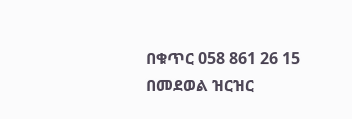በቁጥር 058 861 26 15 በመደወል ዝርዝር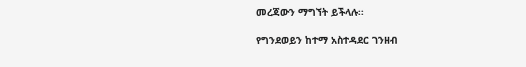መረጃውን ማግኘት ይችላሉ፡፡

የግንደወይን ከተማ አስተዳደር ገንዘብ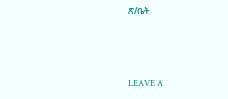ጽ/ቤት



LEAVE A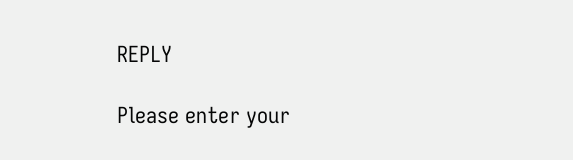REPLY

Please enter your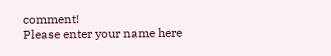comment!
Please enter your name here